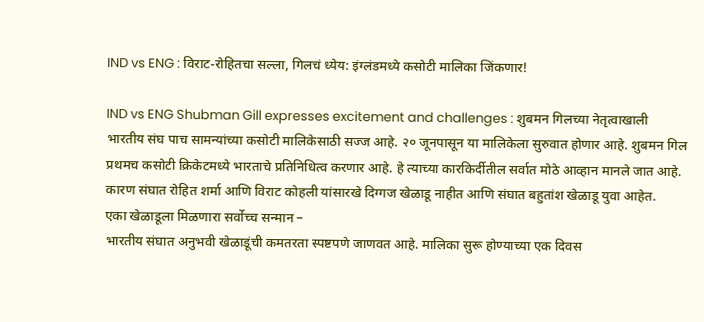IND vs ENG : विराट-रोहितचा सल्ला, गिलचं ध्येय: इंग्लंडमध्ये कसोटी मालिका जिंकणार!

IND vs ENG Shubman Gill expresses excitement and challenges : शुबमन गिलच्या नेतृत्वाखाली भारतीय संघ पाच सामन्यांच्या कसोटी मालिकेसाठी सज्ज आहे. २० जूनपासून या मालिकेला सुरुवात होणार आहे. शुबमन गिल प्रथमच कसोटी क्रिकेटमध्ये भारताचे प्रतिनिधित्व करणार आहे. हे त्याच्या कारकिर्दीतील सर्वात मोठे आव्हान मानले जात आहे. कारण संघात रोहित शर्मा आणि विराट कोहली यांसारखे दिग्गज खेळाडू नाहीत आणि संघात बहुतांश खेळाडू युवा आहेत.
एका खेळाडूला मिळणारा सर्वोच्च सन्मान –
भारतीय संघात अनुभवी खेळाडूंची कमतरता स्पष्टपणे जाणवत आहे. मालिका सुरू होण्याच्या एक दिवस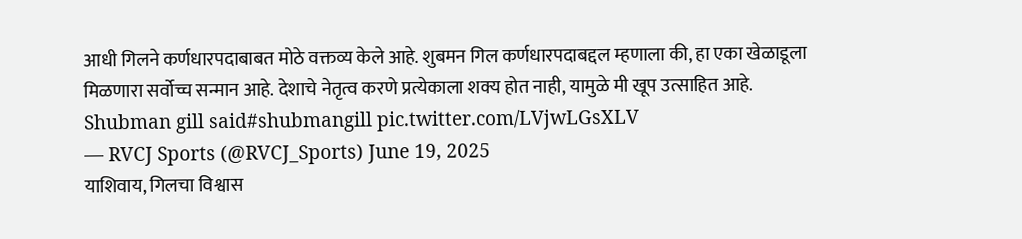आधी गिलने कर्णधारपदाबाबत मोठे वक्तव्य केले आहे. शुबमन गिल कर्णधारपदाबद्दल म्हणाला की, हा एका खेळाडूला मिळणारा सर्वोच्च सन्मान आहे. देशाचे नेतृत्व करणे प्रत्येकाला शक्य होत नाही, यामुळे मी खूप उत्साहित आहे.
Shubman gill said#shubmangill pic.twitter.com/LVjwLGsXLV
— RVCJ Sports (@RVCJ_Sports) June 19, 2025
याशिवाय, गिलचा विश्वास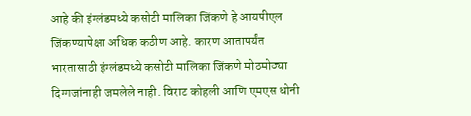आहे की इंग्लंडमध्ये कसोटी मालिका जिंकणे हे आयपीएल जिंकण्यापेक्षा अधिक कठीण आहे. कारण आतापर्यंत भारतासाठी इंग्लंडमध्ये कसोटी मालिका जिंकणे मोठमोठ्या दिग्गजांनाही जमलेले नाही. विराट कोहली आणि एमएस धोनी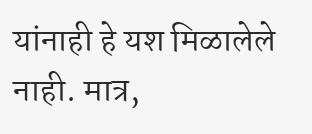यांनाही हे यश मिळालेले नाही. मात्र,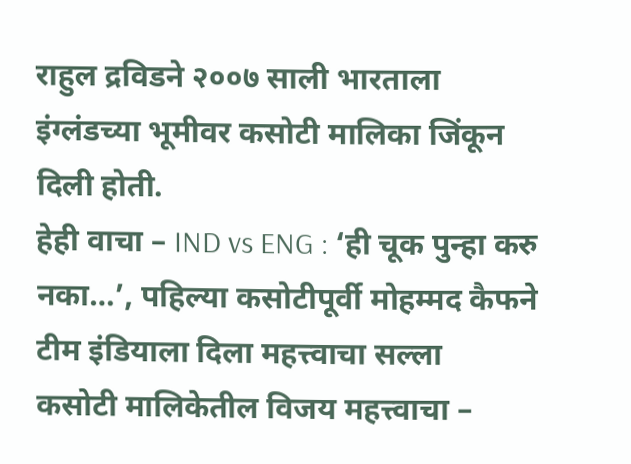राहुल द्रविडने २००७ साली भारताला इंग्लंडच्या भूमीवर कसोटी मालिका जिंकून दिली होती.
हेही वाचा – IND vs ENG : ‘ही चूक पुन्हा करु नका…’, पहिल्या कसोटीपूर्वी मोहम्मद कैफने टीम इंडियाला दिला महत्त्वाचा सल्ला
कसोटी मालिकेतील विजय महत्त्वाचा –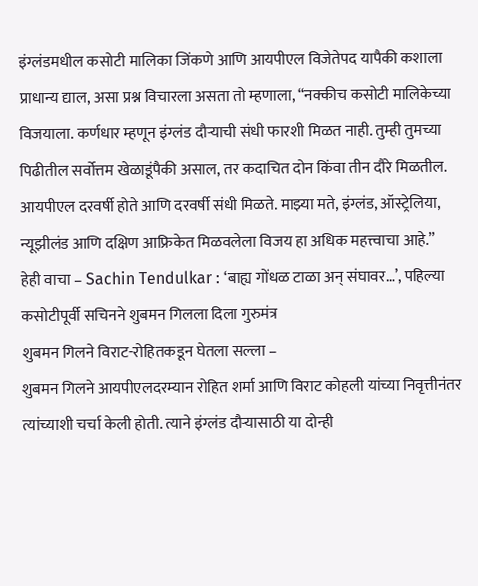इंग्लंडमधील कसोटी मालिका जिंकणे आणि आयपीएल विजेतेपद यापैकी कशाला प्राधान्य द्याल, असा प्रश्न विचारला असता तो म्हणाला, “नक्कीच कसोटी मालिकेच्या विजयाला. कर्णधार म्हणून इंग्लंड दौऱ्याची संधी फारशी मिळत नाही. तुम्ही तुमच्या पिढीतील सर्वोत्तम खेळाडूंपैकी असाल, तर कदाचित दोन किंवा तीन दौरे मिळतील. आयपीएल दरवर्षी होते आणि दरवर्षी संधी मिळते. माझ्या मते, इंग्लंड, ऑस्ट्रेलिया, न्यूझीलंड आणि दक्षिण आफ्रिकेत मिळवलेला विजय हा अधिक महत्त्वाचा आहे.”
हेही वाचा – Sachin Tendulkar : ‘बाह्य गोंधळ टाळा अन् संघावर…’, पहिल्या कसोटीपूर्वी सचिनने शुबमन गिलला दिला गुरुमंत्र
शुबमन गिलने विराट-रोहितकडून घेतला सल्ला –
शुबमन गिलने आयपीएलदरम्यान रोहित शर्मा आणि विराट कोहली यांच्या निवृत्तीनंतर त्यांच्याशी चर्चा केली होती. त्याने इंग्लंड दौऱ्यासाठी या दोन्ही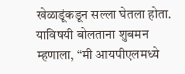खेळाडूंकडून सल्ला घेतला होता. याविषयी बोलताना शुबमन म्हणाला, “मी आयपीएलमध्ये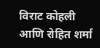विराट कोहली आणि रोहित शर्मा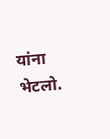यांना भेटलो.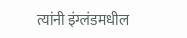त्यांनी इंग्लंडमधील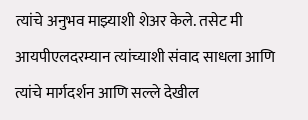त्यांचे अनुभव माझ्याशी शेअर केले. तसेट मी आयपीएलदरम्यान त्यांच्याशी संवाद साधला आणि त्यांचे मार्गदर्शन आणि सल्ले देखील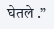घेतले .”